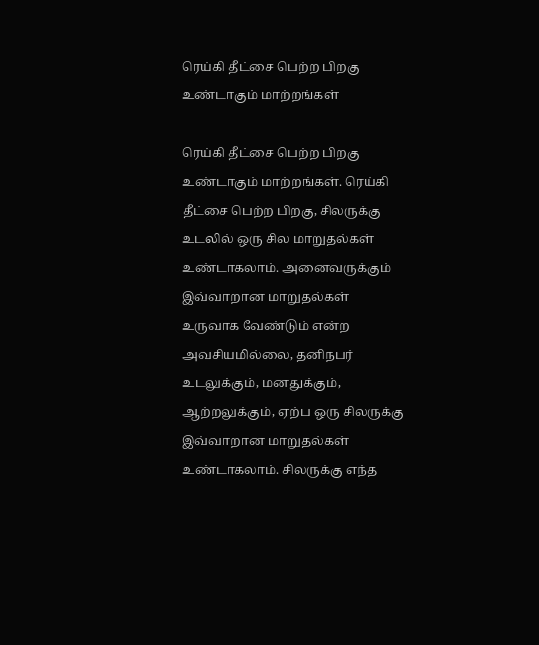ரெய்கி தீட்சை பெற்ற பிறகு உண்டாகும் மாற்றங்கள்

ரெய்கி தீட்சை பெற்ற பிறகு உண்டாகும் மாற்றங்கள். ரெய்கி தீட்சை பெற்ற பிறகு, சிலருக்கு உடலில் ஒரு சில மாறுதல்கள் உண்டாகலாம். அனைவருக்கும் இவ்வாறான மாறுதல்கள் உருவாக வேண்டும் என்ற அவசியமில்லை, தனிநபர் உடலுக்கும், மனதுக்கும், ஆற்றலுக்கும், ஏற்ப ஒரு சிலருக்கு இவ்வாறான மாறுதல்கள் உண்டாகலாம். சிலருக்கு எந்த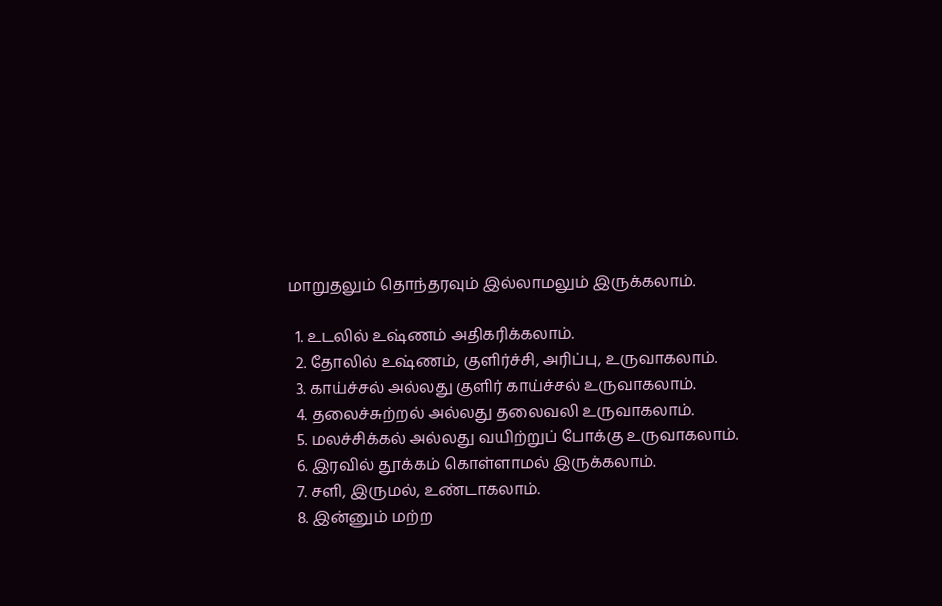மாறுதலும் தொந்தரவும் இல்லாமலும் இருக்கலாம்.

  1. உடலில் உஷ்ணம் அதிகரிக்கலாம்.
  2. தோலில் உஷ்ணம், குளிர்ச்சி, அரிப்பு, உருவாகலாம்.
  3. காய்ச்சல் அல்லது குளிர் காய்ச்சல் உருவாகலாம்.
  4. தலைச்சுற்றல் அல்லது தலைவலி உருவாகலாம்.
  5. மலச்சிக்கல் அல்லது வயிற்றுப் போக்கு உருவாகலாம்.
  6. இரவில் தூக்கம் கொள்ளாமல் இருக்கலாம்.
  7. சளி, இருமல், உண்டாகலாம்.
  8. இன்னும் மற்ற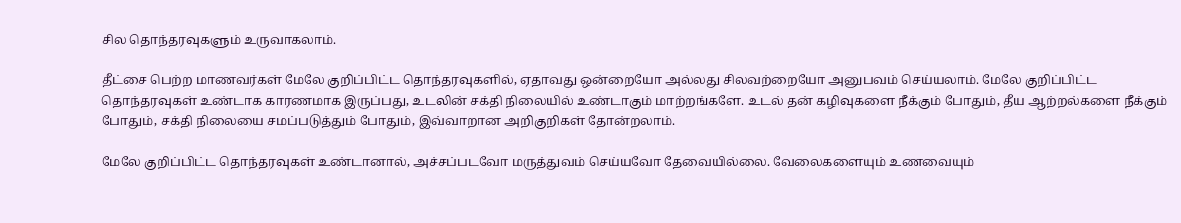சில தொந்தரவுகளும் உருவாகலாம்.

தீட்சை பெற்ற மாணவர்கள் மேலே குறிப்பிட்ட தொந்தரவுகளில், ஏதாவது ஒன்றையோ அல்லது சிலவற்றையோ அனுபவம் செய்யலாம். மேலே குறிப்பிட்ட தொந்தரவுகள் உண்டாக காரணமாக இருப்பது, உடலின் சக்தி நிலையில் உண்டாகும் மாற்றங்களே. உடல் தன் கழிவுகளை நீக்கும் போதும், தீய ஆற்றல்களை நீக்கும் போதும், சக்தி நிலையை சமப்படுத்தும் போதும், இவ்வாறான அறிகுறிகள் தோன்றலாம்.

மேலே குறிப்பிட்ட தொந்தரவுகள் உண்டானால், அச்சப்படவோ மருத்துவம் செய்யவோ தேவையில்லை. வேலைகளையும் உணவையும்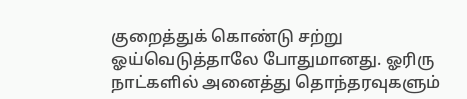குறைத்துக் கொண்டு சற்று ஓய்வெடுத்தாலே போதுமானது. ஓரிரு நாட்களில் அனைத்து தொந்தரவுகளும்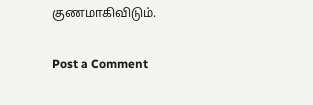குணமாகிவிடும்.

Post a Comment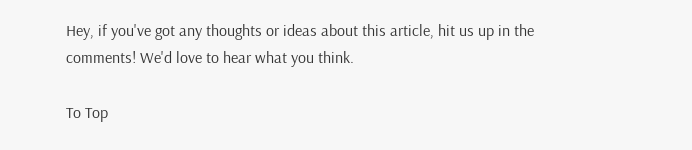Hey, if you've got any thoughts or ideas about this article, hit us up in the comments! We'd love to hear what you think.

To Top